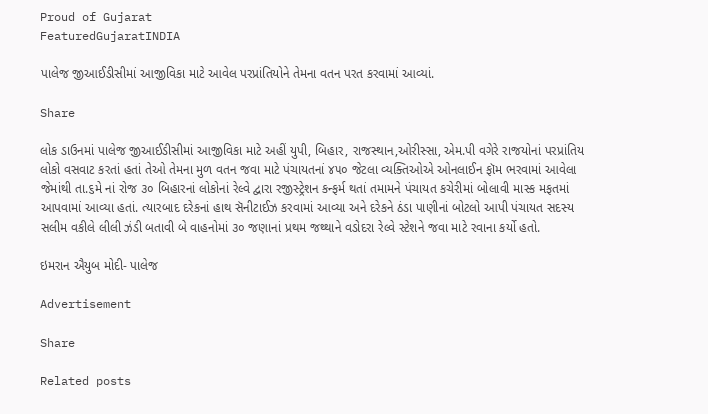Proud of Gujarat
FeaturedGujaratINDIA

પાલેજ જીઆઈડીસીમાં આજીવિકા માટે આવેલ પરપ્રાંતિયોને તેમના વતન પરત કરવામાં આવ્યાં.

Share

લોક ડાઉનમાં પાલેજ જીઆઈડીસીમાં આજીવિકા માટે અહીં યુપી, બિહાર, રાજસ્થાન,ઓરીસ્સા, એમ.પી વગેરે રાજયોનાં પરપ્રાંતિય લોકો વસવાટ કરતાં હતાં તેઓ તેમના મુળ વતન જવા માટે પંચાયતનાં ૪૫૦ જેટલા વ્યક્તિઓએ ઓનલાઈન ફૉમ ભરવામાં આવેલા જેમાંથી તા.૬મે નાં રોજ ૩૦ બિહારનાં લોકોનાં રેલ્વે દ્વારા રજીસ્ટ્રેશન કન્ફર્મ થતાં તમામને પંચાયત કચેરીમાં બોલાવી માસ્ક મફતમાં આપવામાં આવ્યા હતાં. ત્યારબાદ દરેકનાં હાથ સૅનીટાઈઝ કરવામાં આવ્યા અને દરેકને ઠંડા પાણીનાં બોટલો આપી પંચાયત સદસ્ય સલીમ વકીલે લીલી ઝંડી બતાવી બે વાહનોમાં ૩૦ જણાનાં પ્રથમ જથ્થાને વડોદરા રેલ્વે સ્ટેશને જવા માટે રવાના કર્યો હતો.

ઇમરાન ઐયુબ મોદી- પાલેજ

Advertisement

Share

Related posts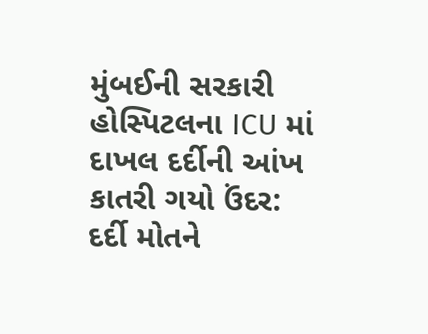મુંબઈની સરકારી હોસ્પિટલના ICU માં દાખલ દર્દીની આંખ કાતરી ગયો ઉંદર: દર્દી મોતને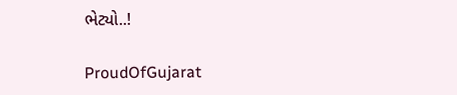ભેટ્યો..!

ProudOfGujarat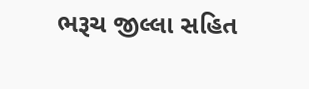ભરૂચ જીલ્લા સહિત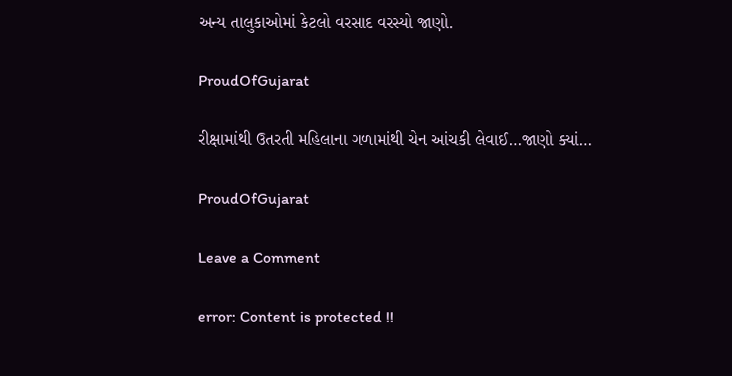અન્ય તાલુકાઓમાં કેટલો વરસાદ વરસ્યો જાણો.

ProudOfGujarat

રીક્ષામાંથી ઉતરતી મહિલાના ગળામાંથી ચેન આંચકી લેવાઈ…જાણો ક્યાં…

ProudOfGujarat

Leave a Comment

error: Content is protected !!